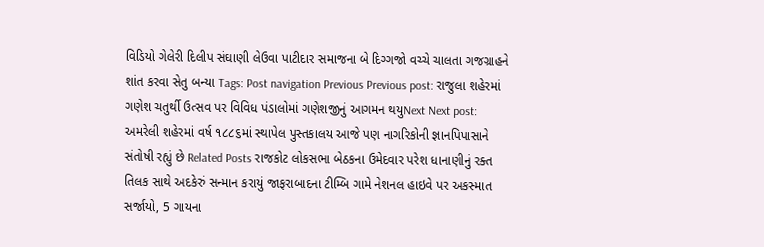વિડિયો ગેલેરી દિલીપ સંઘાણી લેઉવા પાટીદાર સમાજના બે દિગ્ગજો વચ્ચે ચાલતા ગજગ્રાહને શાંત કરવા સેતુ બન્યા Tags: Post navigation Previous Previous post: રાજુલા શહેરમાં ગણેશ ચતુર્થી ઉત્સવ પર વિવિધ પંડાલોમાં ગણેશજીનું આગમન થયુNext Next post: અમરેલી શહેરમાં વર્ષ ૧૮૮૬માં સ્થાપેલ પુસ્તકાલય આજે પણ નાગરિકોની જ્ઞાનપિપાસાને સંતોષી રહ્યું છે Related Posts રાજકોટ લોકસભા બેઠકના ઉમેદવાર પરેશ ધાનાણીનું રક્ત તિલક સાથે અદકેરું સન્માન કરાયું જાફરાબાદના ટીમ્બિ ગામે નેશનલ હાઇવે પર અકસ્માત સર્જાયો, 5 ગાયના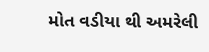મોત વડીયા થી અમરેલી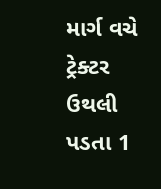માર્ગ વચે ટ્રેક્ટર ઉથલી પડતા 1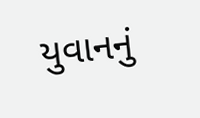યુવાનનું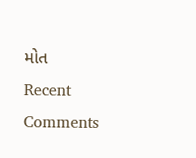મોત
Recent Comments